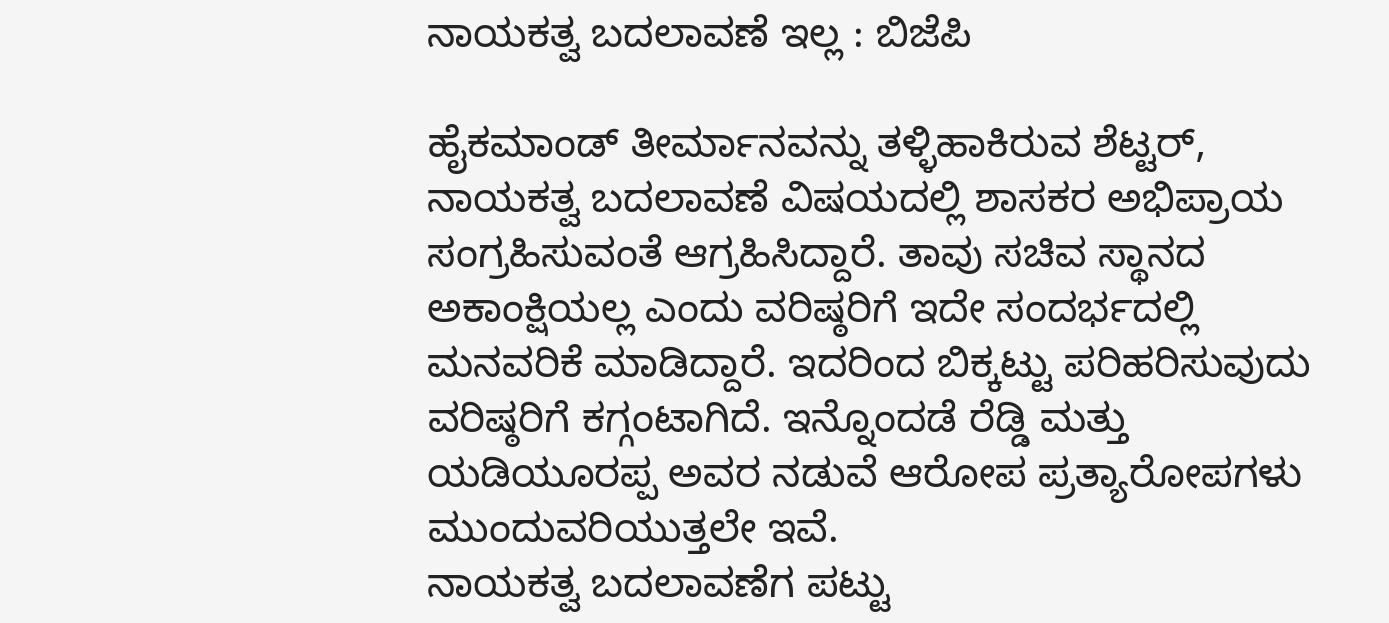ನಾಯಕತ್ವ ಬದಲಾವಣೆ ಇಲ್ಲ : ಬಿಜೆಪಿ

ಹೈಕಮಾಂಡ್ ತೀರ್ಮಾನವನ್ನು ತಳ್ಳಿಹಾಕಿರುವ ಶೆಟ್ಟರ್, ನಾಯಕತ್ವ ಬದಲಾವಣೆ ವಿಷಯದಲ್ಲಿ ಶಾಸಕರ ಅಭಿಪ್ರಾಯ ಸಂಗ್ರಹಿಸುವಂತೆ ಆಗ್ರಹಿಸಿದ್ದಾರೆ. ತಾವು ಸಚಿವ ಸ್ಥಾನದ ಅಕಾಂಕ್ಷಿಯಲ್ಲ ಎಂದು ವರಿಷ್ಠರಿಗೆ ಇದೇ ಸಂದರ್ಭದಲ್ಲಿ ಮನವರಿಕೆ ಮಾಡಿದ್ದಾರೆ. ಇದರಿಂದ ಬಿಕ್ಕಟ್ಟು ಪರಿಹರಿಸುವುದು ವರಿಷ್ಠರಿಗೆ ಕಗ್ಗಂಟಾಗಿದೆ. ಇನ್ನೊಂದಡೆ ರೆಡ್ಡಿ ಮತ್ತು ಯಡಿಯೂರಪ್ಪ ಅವರ ನಡುವೆ ಆರೋಪ ಪ್ರತ್ಯಾರೋಪಗಳು ಮುಂದುವರಿಯುತ್ತಲೇ ಇವೆ.
ನಾಯಕತ್ವ ಬದಲಾವಣೆಗ ಪಟ್ಟು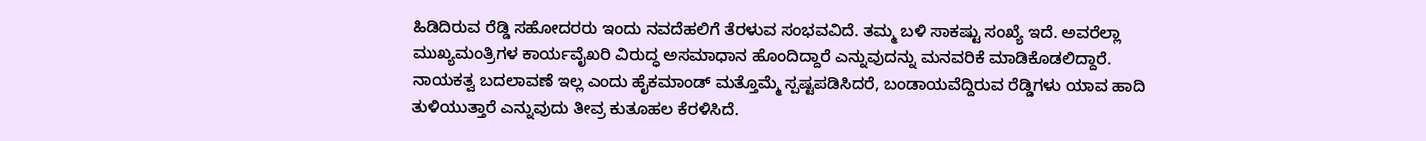ಹಿಡಿದಿರುವ ರೆಡ್ಡಿ ಸಹೋದರರು ಇಂದು ನವದೆಹಲಿಗೆ ತೆರಳುವ ಸಂಭವವಿದೆ. ತಮ್ಮ ಬಳಿ ಸಾಕಷ್ಟು ಸಂಖ್ಯೆ ಇದೆ. ಅವರೆಲ್ಲಾ ಮುಖ್ಯಮಂತ್ರಿಗಳ ಕಾರ್ಯವೈಖರಿ ವಿರುದ್ಧ ಅಸಮಾಧಾನ ಹೊಂದಿದ್ದಾರೆ ಎನ್ನುವುದನ್ನು ಮನವರಿಕೆ ಮಾಡಿಕೊಡಲಿದ್ದಾರೆ. ನಾಯಕತ್ವ ಬದಲಾವಣೆ ಇಲ್ಲ ಎಂದು ಹೈಕಮಾಂಡ್ ಮತ್ತೊಮ್ಮೆ ಸ್ಪಷ್ಟಪಡಿಸಿದರೆ, ಬಂಡಾಯವೆದ್ದಿರುವ ರೆಡ್ಡಿಗಳು ಯಾವ ಹಾದಿ ತುಳಿಯುತ್ತಾರೆ ಎನ್ನುವುದು ತೀವ್ರ ಕುತೂಹಲ ಕೆರಳಿಸಿದೆ.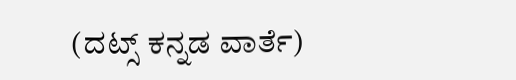(ದಟ್ಸ್ ಕನ್ನಡ ವಾರ್ತೆ)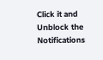Click it and Unblock the Notifications